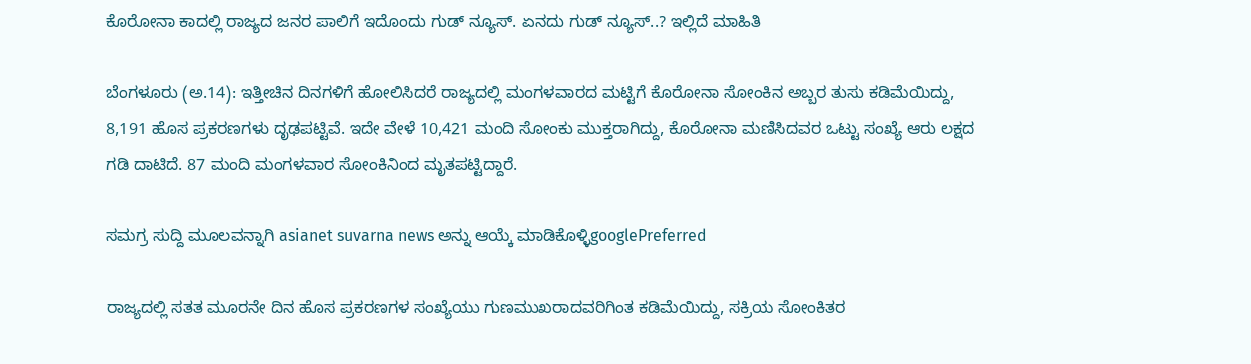ಕೊರೋನಾ ಕಾದಲ್ಲಿ ರಾಜ್ಯದ ಜನರ ಪಾಲಿಗೆ ಇದೊಂದು ಗುಡ್ ನ್ಯೂಸ್. ಏನದು ಗುಡ್ ನ್ಯೂಸ್..? ಇಲ್ಲಿದೆ ಮಾಹಿತಿ

ಬೆಂಗಳೂರು (ಅ.14): ಇತ್ತೀಚಿನ ದಿನಗಳಿಗೆ ಹೋಲಿಸಿದರೆ ರಾಜ್ಯದಲ್ಲಿ ಮಂಗಳವಾರದ ಮಟ್ಟಿಗೆ ಕೊರೋನಾ ಸೋಂಕಿನ ಅಬ್ಬರ ತುಸು ಕಡಿಮೆಯಿದ್ದು, 8,191 ಹೊಸ ಪ್ರಕರಣಗಳು ದೃಢಪಟ್ಟಿವೆ. ಇದೇ ವೇಳೆ 10,421 ಮಂದಿ ಸೋಂಕು ಮುಕ್ತರಾಗಿದ್ದು, ಕೊರೋನಾ ಮಣಿಸಿದವರ ಒಟ್ಟು ಸಂಖ್ಯೆ ಆರು ಲಕ್ಷದ ಗಡಿ ದಾಟಿದೆ. 87 ಮಂದಿ ಮಂಗಳವಾರ ಸೋಂಕಿನಿಂದ ಮೃತಪಟ್ಟಿದ್ದಾರೆ.

ಸಮಗ್ರ ಸುದ್ದಿ ಮೂಲವನ್ನಾಗಿ asianet suvarna news ಅನ್ನು ಆಯ್ಕೆ ಮಾಡಿಕೊಳ್ಳಿgooglePreferred

ರಾಜ್ಯದಲ್ಲಿ ಸತತ ಮೂರನೇ ದಿನ ಹೊಸ ಪ್ರಕರಣಗಳ ಸಂಖ್ಯೆಯು ಗುಣಮುಖರಾದವರಿಗಿಂತ ಕಡಿಮೆಯಿದ್ದು, ಸಕ್ರಿಯ ಸೋಂಕಿತರ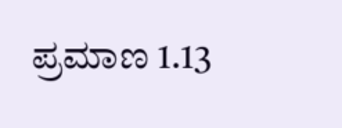ಪ್ರಮಾಣ 1.13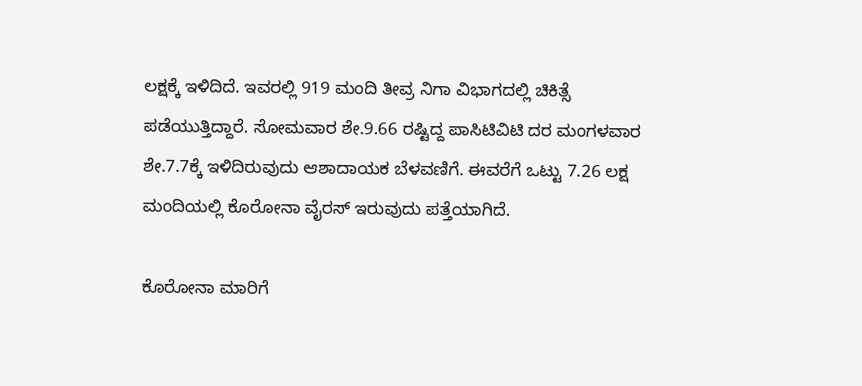ಲಕ್ಷಕ್ಕೆ ಇಳಿದಿದೆ. ಇವರಲ್ಲಿ 919 ಮಂದಿ ತೀವ್ರ ನಿಗಾ ವಿಭಾಗದಲ್ಲಿ ಚಿಕಿತ್ಸೆ ಪಡೆಯುತ್ತಿದ್ದಾರೆ. ಸೋಮವಾರ ಶೇ.9.66 ರಷ್ಟಿದ್ದ ಪಾಸಿಟಿವಿಟಿ ದರ ಮಂಗಳವಾರ ಶೇ.7.7ಕ್ಕೆ ಇಳಿದಿರುವುದು ಆಶಾದಾಯಕ ಬೆಳವಣಿಗೆ. ಈವರೆಗೆ ಒಟ್ಟು 7.26 ಲಕ್ಷ ಮಂದಿಯಲ್ಲಿ ಕೊರೋನಾ ವೈರಸ್‌ ಇರುವುದು ಪತ್ತೆಯಾಗಿದೆ.

ಕೊರೋನಾ ಮಾರಿಗೆ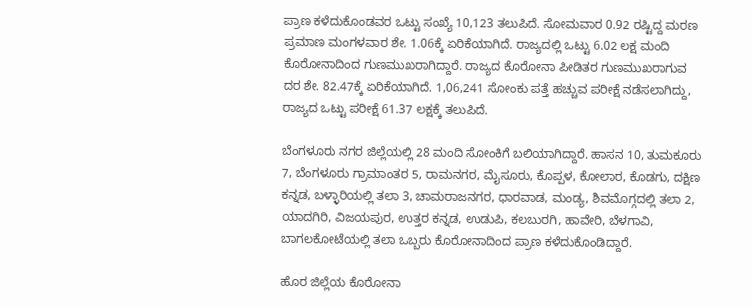ಪ್ರಾಣ ಕಳೆದುಕೊಂಡವರ ಒಟ್ಟು ಸಂಖ್ಯೆ 10,123 ತಲುಪಿದೆ. ಸೋಮವಾರ 0.92 ರಷ್ಟಿದ್ದ ಮರಣ ಪ್ರಮಾಣ ಮಂಗಳವಾರ ಶೇ. 1.06ಕ್ಕೆ ಏರಿಕೆಯಾಗಿದೆ. ರಾಜ್ಯದಲ್ಲಿ ಒಟ್ಟು 6.02 ಲಕ್ಷ ಮಂದಿ ಕೊರೋನಾದಿಂದ ಗುಣಮುಖರಾಗಿದ್ದಾರೆ. ರಾಜ್ಯದ ಕೊರೋನಾ ಪೀಡಿತರ ಗುಣಮುಖರಾಗುವ ದರ ಶೇ. 82.47ಕ್ಕೆ ಏರಿಕೆಯಾಗಿದೆ. 1,06,241 ಸೋಂಕು ಪತ್ತೆ ಹಚ್ಚುವ ಪರೀಕ್ಷೆ ನಡೆಸಲಾಗಿದ್ದು, ರಾಜ್ಯದ ಒಟ್ಟು ಪರೀಕ್ಷೆ 61.37 ಲಕ್ಷಕ್ಕೆ ತಲುಪಿದೆ.

ಬೆಂಗಳೂರು ನಗರ ಜಿಲ್ಲೆಯಲ್ಲಿ 28 ಮಂದಿ ಸೋಂಕಿಗೆ ಬಲಿಯಾಗಿದ್ದಾರೆ. ಹಾಸನ 10, ತುಮಕೂರು 7, ಬೆಂಗಳೂರು ಗ್ರಾಮಾಂತರ 5, ರಾಮನಗರ, ಮೈಸೂರು, ಕೊಪ್ಪಳ, ಕೋಲಾರ, ಕೊಡಗು, ದಕ್ಷಿಣ ಕನ್ನಡ, ಬಳ್ಳಾರಿಯಲ್ಲಿ ತಲಾ 3, ಚಾಮರಾಜನಗರ, ಧಾರವಾಡ, ಮಂಡ್ಯ, ಶಿವಮೊಗ್ಗದಲ್ಲಿ ತಲಾ 2, ಯಾದಗಿರಿ, ವಿಜಯಪುರ, ಉತ್ತರ ಕನ್ನಡ, ಉಡುಪಿ, ಕಲಬುರಗಿ, ಹಾವೇರಿ, ಬೆಳಗಾವಿ, ಬಾಗಲಕೋಟೆಯಲ್ಲಿ ತಲಾ ಒಬ್ಬರು ಕೊರೋನಾದಿಂದ ಪ್ರಾಣ ಕಳೆದುಕೊಂಡಿದ್ದಾರೆ.

ಹೊರ ಜಿಲ್ಲೆಯ ಕೊರೋನಾ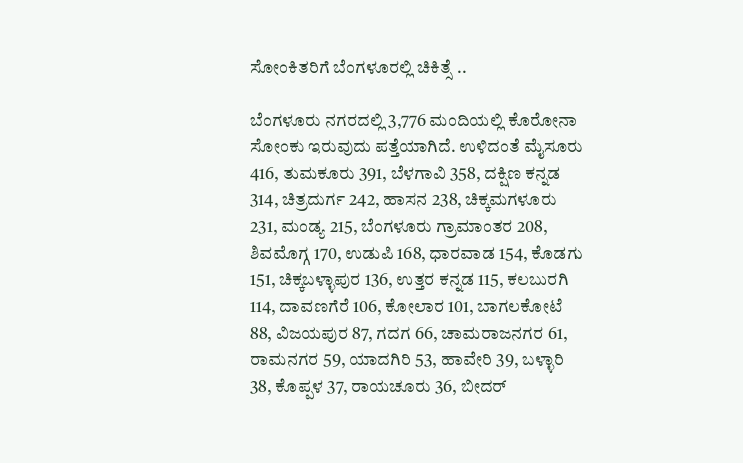ಸೋಂಕಿತರಿಗೆ ಬೆಂಗಳೂರಲ್ಲಿ ಚಿಕಿತ್ಸೆ ..

ಬೆಂಗಳೂರು ನಗರದಲ್ಲಿ 3,776 ಮಂದಿಯಲ್ಲಿ ಕೊರೋನಾ ಸೋಂಕು ಇರುವುದು ಪತ್ತೆಯಾಗಿದೆ. ಉಳಿದಂತೆ ಮೈಸೂರು 416, ತುಮಕೂರು 391, ಬೆಳಗಾವಿ 358, ದಕ್ಷಿಣ ಕನ್ನಡ 314, ಚಿತ್ರದುರ್ಗ 242, ಹಾಸನ 238, ಚಿಕ್ಕಮಗಳೂರು 231, ಮಂಡ್ಯ 215, ಬೆಂಗಳೂರು ಗ್ರಾಮಾಂತರ 208, ಶಿವಮೊಗ್ಗ 170, ಉಡುಪಿ 168, ಧಾರವಾಡ 154, ಕೊಡಗು 151, ಚಿಕ್ಕಬಳ್ಳಾಪುರ 136, ಉತ್ತರ ಕನ್ನಡ 115, ಕಲಬುರಗಿ 114, ದಾವಣಗೆರೆ 106, ಕೋಲಾರ 101, ಬಾಗಲಕೋಟೆ 88, ವಿಜಯಪುರ 87, ಗದಗ 66, ಚಾಮರಾಜನಗರ 61, ರಾಮನಗರ 59, ಯಾದಗಿರಿ 53, ಹಾವೇರಿ 39, ಬಳ್ಳಾರಿ 38, ಕೊಪ್ಪಳ 37, ರಾಯಚೂರು 36, ಬೀದರ್‌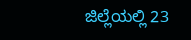ಜಿಲ್ಲೆಯಲ್ಲಿ 23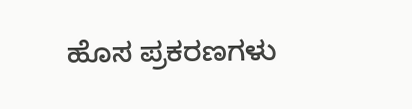ಹೊಸ ಪ್ರಕರಣಗಳು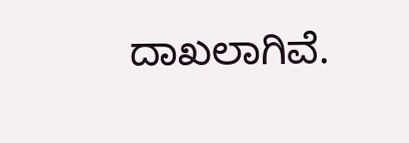ದಾಖಲಾಗಿವೆ.